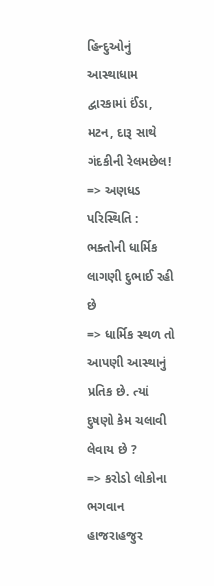હિન્દુઓનું આસ્થાધામ દ્વારકામાં ઈંડા, મટન, દારૂ સાથે ગંદકીની રેલમછેલ!
=> અણધડ પરિસ્થિતિ : ભક્તોની ધાર્મિક લાગણી દુભાઈ રહી છે
=> ધાર્મિક સ્થળ તો આપણી આસ્થાનું પ્રતિક છે. ત્યાં દુષણો કેમ ચલાવી લેવાય છે ?
=> કરોડો લોકોના ભગવાન હાજરાહજુર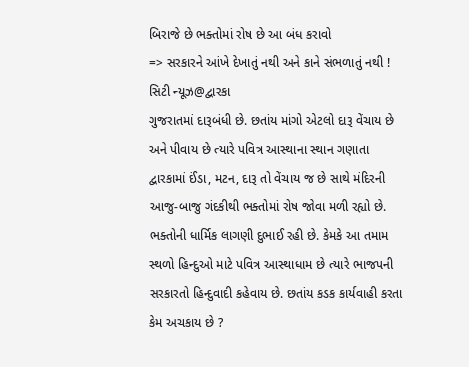બિરાજે છે ભક્તોમાં રોષ છે આ બંધ કરાવો
=> સરકારને આંખે દેખાતું નથી અને કાને સંભળાતું નથી !
સિટી ન્યૂઝ@દ્વારકા
ગુજરાતમાં દારૂબંધી છે. છતાંય માંગો એટલો દારૂ વેંચાય છે અને પીવાય છે ત્યારે પવિત્ર આસ્થાના સ્થાન ગણાતા દ્વારકામાં ઈંડા, મટન, દારૂ તો વેંચાય જ છે સાથે મંદિરની આજુ-બાજુ ગંદકીથી ભક્તોમાં રોષ જોવા મળી રહ્યો છે. ભક્તોની ધાર્મિક લાગણી દુભાઈ રહી છે. કેમકે આ તમામ સ્થળો હિન્દુઓ માટે પવિત્ર આસ્થાધામ છે ત્યારે ભાજપની સરકારતો હિન્દુવાદી કહેવાય છે. છતાંય કડક કાર્યવાહી કરતા કેમ અચકાય છે ?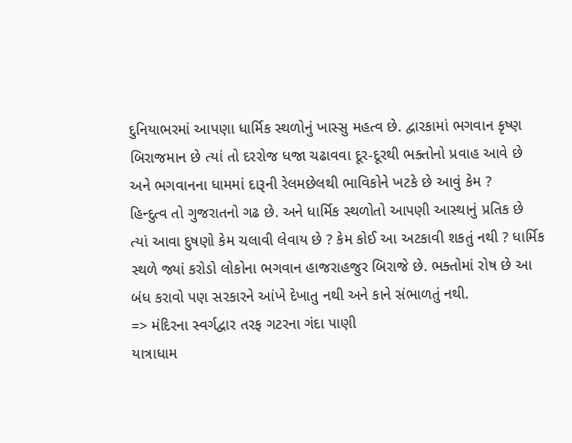દુનિયાભરમાં આપણા ધાર્મિક સ્થળોનું ખાસ્સુ મહત્વ છે. દ્વારકામાં ભગવાન કૃષ્ણ બિરાજમાન છે ત્યાં તો દરરોજ ધજા ચઢાવવા દૂર-દૂરથી ભક્તોનો પ્રવાહ આવે છે અને ભગવાનના ધામમાં દારૂની રેલમછેલથી ભાવિકોને ખટકે છે આવું કેમ ?
હિન્દુત્વ તો ગુજરાતનો ગઢ છે. અને ધાર્મિક સ્થળોતો આપણી આસ્થાનું પ્રતિક છે ત્યાં આવા દુષણો કેમ ચલાવી લેવાય છે ? કેમ કોઈ આ અટકાવી શકતું નથી ? ધાર્મિક સ્થળે જ્યાં કરોડો લોકોના ભગવાન હાજરાહજુર બિરાજે છે. ભક્તોમાં રોષ છે આ બંધ કરાવો પણ સરકારને આંખે દેખાતુ નથી અને કાને સંભાળતું નથી.
=> મંદિરના સ્વર્ગદ્વાર તરફ ગટરના ગંદા પાણી
યાત્રાધામ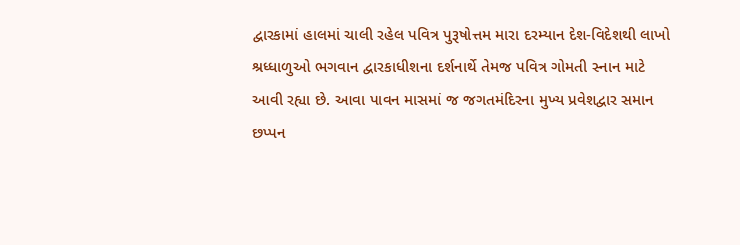દ્વારકામાં હાલમાં ચાલી રહેલ પવિત્ર પુરૂષોત્તમ મારા દરમ્યાન દેશ-વિદેશથી લાખો શ્રધ્ધાળુઓ ભગવાન દ્વારકાધીશના દર્શનાર્થે તેમજ પવિત્ર ગોમતી સ્નાન માટે આવી રહ્યા છે. આવા પાવન માસમાં જ જગતમંદિરના મુખ્ય પ્રવેશદ્વાર સમાન છપ્પન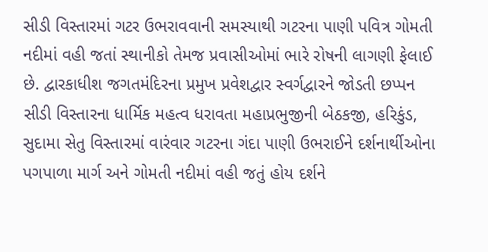સીડી વિસ્તારમાં ગટર ઉભરાવવાની સમસ્યાથી ગટરના પાણી પવિત્ર ગોમતી નદીમાં વહી જતાં સ્થાનીકો તેમજ પ્રવાસીઓમાં ભારે રોષની લાગણી ફેલાઈ છે. દ્વારકાધીશ જગતમંદિરના પ્રમુખ પ્રવેશદ્વાર સ્વર્ગદ્વારને જોડતી છપ્પન સીડી વિસ્તારના ધાર્મિક મહત્વ ધરાવતા મહાપ્રભુજીની બેઠકજી, હરિકુંડ, સુદામા સેતુ વિસ્તારમાં વારંવાર ગટરના ગંદા પાણી ઉભરાઈને દર્શનાર્થીઓના પગપાળા માર્ગ અને ગોમતી નદીમાં વહી જતું હોય દર્શને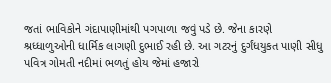જતાં ભાવિકોને ગંદાપાણીમાંથી પગપાળા જવું પડે છે. જેના કારણે શ્રધ્ધાળુઓની ધાર્મિક લાગણી દુભાઈ રહી છે. આ ગટરનું દુર્ગંધયુકત પાણી સીધુ પવિત્ર ગોમતી નદીમાં ભળતું હોય જેમાં હજારો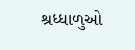શ્રધ્ધાળુઓ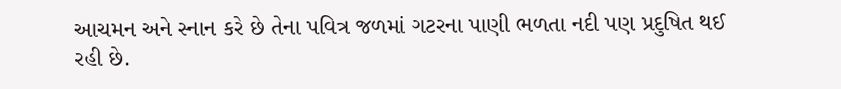આચમન અને સ્નાન કરે છે તેના પવિત્ર જળમાં ગટરના પાણી ભળતા નદી પણ પ્રદુષિત થઈ રહી છે.